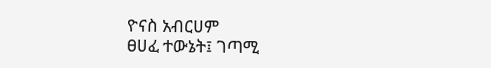ዮናስ አብርሀም
ፀሀፈ ተውኔት፤ ገጣሚ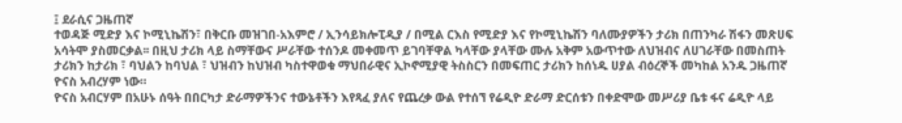፤ ደራሲና ጋዜጠኛ
ተወዳጅ ሚድያ እና ኮሚኒኬሽን፣ በቅርቡ መዝገበ-አእምሮ / ኢንሳይክሎፒዲያ / በሚል ርእስ የሚድያ እና የኮሚኒኬሽን ባለሙያዎችን ታሪክ በጠንካራ ሽፋን መጽሀፍ አሳትሞ ያስመርቃል፡፡ በዚህ ታሪክ ላይ ስማቸውና ሥራቸው ተሰንዶ መቀመጥ ይገባቸዋል ካላቸው ያላቸው ሙሉ አቅም አውጥተው ለህዝብና ለሀገራቸው በመስጠት ታሪክን ከታሪክ ፣ ባህልን ከባህል ፣ ህዝብን ከህዝብ ካስተዋወቁ ማህበራዊና ኢኮኖሚያዊ ትስስርን በመፍጠር ታሪክን ከሰነዱ ሀያል ብዕረኞች መካከል አንዱ ጋዜጠኛ ዮናስ አብረሃም ነው።
ዮናስ አብርሃም በአሁኑ ሰዓት በበርካታ ድራማዎችንና ተውኔቶችን እየጻፈ ያለና የጨረቃ ውል የተሰኘ የሬዲዮ ድራማ ድርሰቱን በቀድሞው መሥሪያ ቤቱ ፋና ሬዲዮ ላይ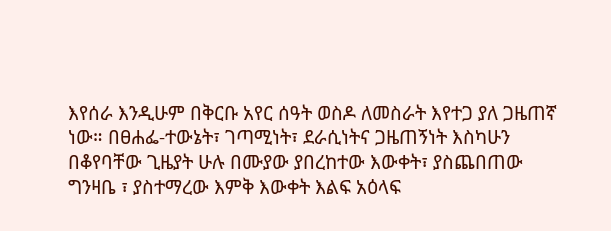እየሰራ እንዲሁም በቅርቡ አየር ሰዓት ወስዶ ለመስራት እየተጋ ያለ ጋዜጠኛ ነው። በፀሐፌ-ተውኔት፣ ገጣሚነት፣ ደራሲነትና ጋዜጠኝነት እስካሁን በቆየባቸው ጊዜያት ሁሉ በሙያው ያበረከተው እውቀት፣ ያስጨበጠው ግንዛቤ ፣ ያስተማረው እምቅ እውቀት እልፍ አዕላፍ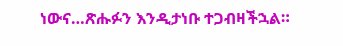ነውና…ጽሑፉን እንዲታነቡ ተጋብዛችኋል።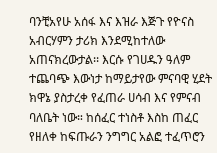ባንቺአየሁ አሰፋ እና እዝራ እጅጉ የዮናስ አብርሃምን ታሪክ እንደሚከተለው አጠናክረውታል፡፡ እርሱ የገሀዱን ዓለም ተጨባጭ እውነታ ከማይታየው ምናባዊ ሂደት ክዋኔ ያስታረቀ የፈጠራ ሀሳብ እና የምናብ ባለቤት ነው። ከሰፈር ተነስቶ እስከ ጠፈር የዘለቀ ከፍጡራን ንግግር አልፎ ተፈጥሮን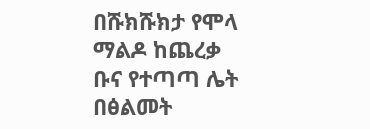በሹክሹክታ የሞላ ማልዶ ከጨረቃ ቡና የተጣጣ ሌት በፅልመት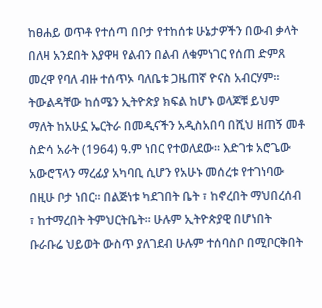ከፀሐይ ወጥቶ የተሰጣ በቦታ የተከሰቱ ሁኔታዎችን በውብ ቃላት በለዛ አንደበት እያዋዛ የልብን በልብ ለቁምነገር የሰጠ ድምጸ መረዋ የባለ ብዙ ተሰጥኦ ባለቤቱ ጋዜጠኛ ዮናስ አብርሃም።
ትውልዳቸው ከሰሜን ኢትዮጵያ ክፍል ከሆኑ ወላጆቹ ይህም ማለት ከአሁኗ ኤርትራ በመዲናችን አዲስአበባ በሺህ ዘጠኝ መቶ ስድሳ አራት (1964) ዓ.ም ነበር የተወለደው። እድገቱ አሮጌው አውሮፕላን ማረፊያ አካባቢ ሲሆን የአሁኑ መሰረቱ የተገነባው በዚሁ ቦታ ነበር። በልጅነቱ ካደገበት ቤት ፣ ከኖረበት ማህበረሰብ ፣ ከተማረበት ትምህርትቤት። ሁሉም ኢትዮጵያዊ በሆነበት ቡራቡሬ ህይወት ውስጥ ያለገደብ ሁሉም ተሰባስቦ በሚቦርቅበት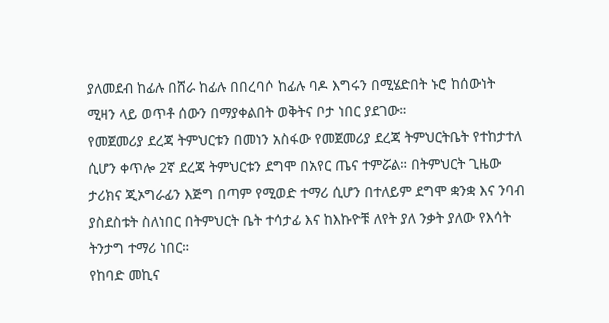ያለመደብ ከፊሉ በሸራ ከፊሉ በበረባሶ ከፊሉ ባዶ እግሩን በሚሄድበት ኑሮ ከሰውነት ሚዛን ላይ ወጥቶ ሰውን በማያቀልበት ወቅትና ቦታ ነበር ያደገው።
የመጀመሪያ ደረጃ ትምህርቱን በመነን አስፋው የመጀመሪያ ደረጃ ትምህርትቤት የተከታተለ ሲሆን ቀጥሎ 2ኛ ደረጃ ትምህርቱን ደግሞ በአየር ጤና ተምሯል። በትምህርት ጊዜው ታሪክና ጂኦግራፊን እጅግ በጣም የሚወድ ተማሪ ሲሆን በተለይም ደግሞ ቋንቋ እና ንባብ ያስደስቱት ስለነበር በትምህርት ቤት ተሳታፊ እና ከእኩዮቹ ለየት ያለ ንቃት ያለው የእሳት ትንታግ ተማሪ ነበር።
የከባድ መኪና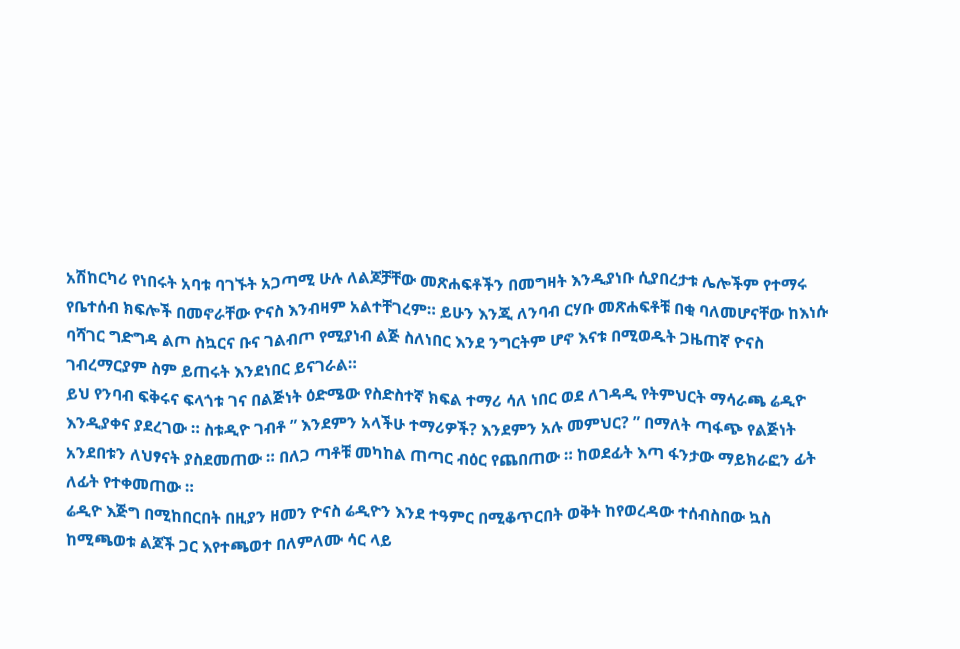አሽከርካሪ የነበሩት አባቱ ባገኙት አጋጣሚ ሁሉ ለልጆቻቸው መጽሐፍቶችን በመግዛት እንዲያነቡ ሲያበረታቱ ሌሎችም የተማሩ የቤተሰብ ክፍሎች በመኖራቸው ዮናስ እንብዛም አልተቸገረም። ይሁን እንጂ ለንባብ ርሃቡ መጽሐፍቶቹ በቂ ባለመሆናቸው ከእነሱ ባሻገር ግድግዳ ልጦ ስኳርና ቡና ገልብጦ የሚያነብ ልጅ ስለነበር እንደ ንግርትም ሆኖ እናቱ በሚወዱት ጋዜጠኛ ዮናስ ገብረማርያም ስም ይጠሩት እንደነበር ይናገራል።
ይህ የንባብ ፍቅሩና ፍላጎቱ ገና በልጅነት ዕድሜው የስድስተኛ ክፍል ተማሪ ሳለ ነበር ወደ ለገዳዲ የትምህርት ማሳራጫ ሬዲዮ እንዲያቀና ያደረገው ። ስቱዲዮ ገብቶ ” እንደምን አላችሁ ተማሪዎች? እንደምን አሉ መምህር? ” በማለት ጣፋጭ የልጅነት አንደበቱን ለህፃናት ያስደመጠው ። በለጋ ጣቶቹ መካከል ጠጣር ብዕር የጨበጠው ። ከወደፊት እጣ ፋንታው ማይክራፎን ፊት ለፊት የተቀመጠው ።
ሬዲዮ እጅግ በሚከበርበት በዚያን ዘመን ዮናስ ሬዲዮን እንደ ተዓምር በሚቆጥርበት ወቅት ከየወረዳው ተሰብስበው ኳስ ከሚጫወቱ ልጆች ጋር እየተጫወተ በለምለሙ ሳር ላይ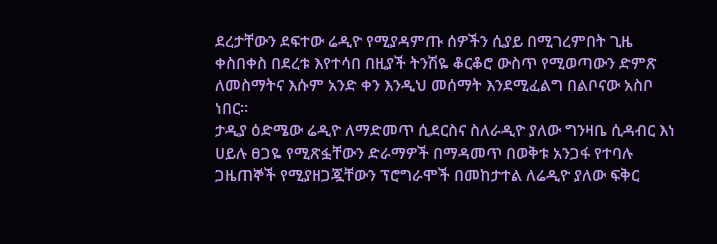ደረታቸውን ደፍተው ሬዲዮ የሚያዳምጡ ሰዎችን ሲያይ በሚገረምበት ጊዜ ቀስበቀስ በደረቱ እየተሳበ በዚያች ትንሽዬ ቆርቆሮ ውስጥ የሚወጣውን ድምጽ ለመስማትና እሱም አንድ ቀን እንዲህ መሰማት እንደሚፈልግ በልቦናው አስቦ ነበር።
ታዲያ ዕድሜው ሬዲዮ ለማድመጥ ሲደርስና ስለራዲዮ ያለው ግንዛቤ ሲዳብር እነ ሀይሉ ፀጋዬ የሚጽፏቸውን ድራማዎች በማዳመጥ በወቅቱ አንጋፋ የተባሉ ጋዜጠኞች የሚያዘጋጇቸውን ፕሮግራሞች በመከታተል ለሬዲዮ ያለው ፍቅር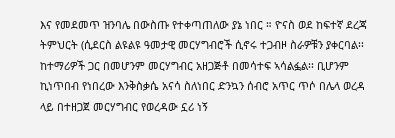እና የመደመጥ ዝንባሌ በውስጡ የተቀጣጠለው ያኔ ነበር ። ዮናስ ወደ ከፍተኛ ደረጃ ትምህርት (ሲደርስ ልዩልዩ ዓመታዊ መርሃግብሮች ሲኖሩ ተጋብዞ ስራዎቹን ያቀርባል፡፡ ከተማሪዎች ጋር በመሆንም መርሃግብር አዘጋጅቶ በመሳተፍ ኣሳልፏል፡፡ ቢሆንም ኪነጥበብ የነበረው እንቅስቃሴ አናሳ ስለነበር ድንኳን ሰብሮ አጥር ጥሶ በሌላ ወረዳ ላይ በተዘጋጀ መርሃግብር የወረዳው ኗሪ ነኝ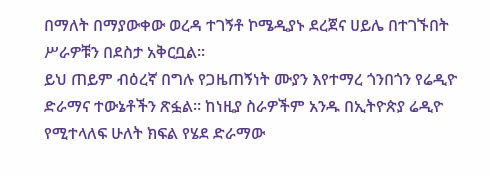በማለት በማያውቀው ወረዳ ተገኝቶ ኮሜዲያኑ ደረጀና ሀይሌ በተገኙበት ሥራዎቹን በደስታ አቅርቧል።
ይህ ጠይም ብዕረኛ በግሉ የጋዜጠኝነት ሙያን እየተማረ ጎንበጎን የሬዲዮ ድራማና ተውኔቶችን ጽፏል። ከነዚያ ስራዎችም አንዱ በኢትዮጵያ ሬዲዮ የሚተላለፍ ሁለት ክፍል የሄደ ድራማው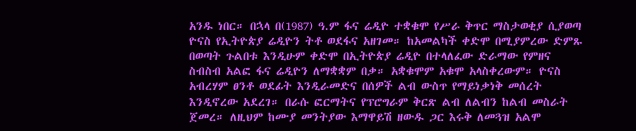አንዱ ነበር። በኋላ በ(1987) ዓ.ም ፋና ሬዲዮ ተቋቁሞ የሥራ ቅጥር ማስታወቂያ ሲያወጣ ዮናስ የኢትዮጵያ ሬዲዮን ትቶ ወደፋና አዘገመ። ከአመልካች ቀድሞ በሚያምረው ድምጹ በወጣት ጉልበቱ እንዲሁም ቀድሞ በኢትዮጵያ ሬዲዮ በተላለፈው ድራማው የምዘና ስብስብ አልፎ ፋና ሬዲዮን ለማቋቋም በቃ። አቋቁሞም አቁሞ አላስቀረውም። ዮናስ አብረሃም ፀንቶ ወደፊት እንዲራመድና በሰዎች ልብ ውስጥ የማይነቃነቅ መሰረት እንዲኖረው አደረገ። በራሱ ፎርማትና የፕሮግራም ቅርጽ ልብ ለልብን ከልብ መስራት ጀመረ። ለዚህም ከሙያ መንትያው እማዋይሽ ዘውዱ ጋር እሩቅ ለመጓዝ አልሞ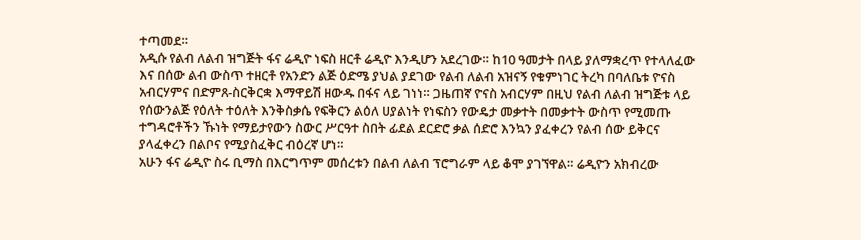ተጣመደ።
አዲሱ የልብ ለልብ ዝግጅት ፋና ሬዲዮ ነፍስ ዘርቶ ሬዲዮ እንዲሆን አደረገው። ከ10 ዓመታት በላይ ያለማቋረጥ የተላለፈው እና በሰው ልብ ውስጥ ተዘርቶ የአንድን ልጅ ዕድሜ ያህል ያደገው የልብ ለልብ አዝናኝ የቁምነገር ትረካ በባለቤቱ ዮናስ አብርሃምና በድምጸ-ስርቅርቋ እማዋይሽ ዘውዱ በፋና ላይ ገነነ። ጋዜጠኛ ዮናስ አብርሃም በዚህ የልብ ለልብ ዝግጅቱ ላይ የሰውንልጅ የዕለት ተዕለት እንቅስቃሴ የፍቅርን ልዕለ ሀያልነት የነፍስን የውዴታ መቃተት በመቃተት ውስጥ የሚመጡ ተግዳሮቶችን ኹነት የማይታየውን ስውር ሥርዓተ ስበት ፊደል ደርድሮ ቃል ሰድሮ እንኳን ያፈቀረን የልብ ሰው ይቅርና ያላፈቀረን በልቦና የሚያስፈቅር ብዕረኛ ሆነ።
አሁን ፋና ሬዲዮ ስሩ ቢማስ በእርግጥም መሰረቱን በልብ ለልብ ፕሮግራም ላይ ቆሞ ያገኘዋል። ሬዲዮን አክብረው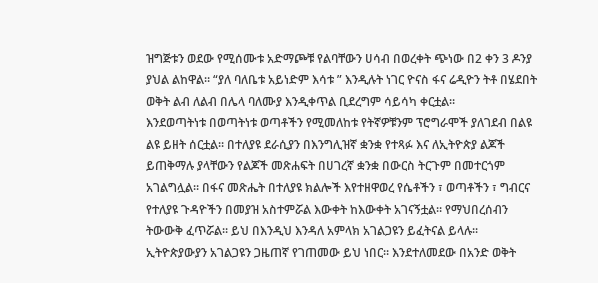ዝግጅቱን ወደው የሚሰሙቱ አድማጮቹ የልባቸውን ሀሳብ በወረቀት ጭነው በ2 ቀን 3 ዶንያ ያህል ልከዋል። “ያለ ባለቤቱ አይነድም እሳቱ ” እንዲሉት ነገር ዮናስ ፋና ሬዲዮን ትቶ በሄደበት ወቅት ልብ ለልብ በሌላ ባለሙያ እንዲቀጥል ቢደረግም ሳይሳካ ቀርቷል።
እንደወጣትነቱ በወጣትነቱ ወጣቶችን የሚመለከቱ የትኛዎቹንም ፕሮግራሞች ያለገደብ በልዩ ልዩ ይዘት ሰርቷል። በተለያዩ ደራሲያን በእንግሊዝኛ ቋንቋ የተጻፉ እና ለኢትዮጵያ ልጆች ይጠቅማሉ ያላቸውን የልጆች መጽሐፍት በሀገረኛ ቋንቋ በውርስ ትርጉም በመተርጎም አገልግሏል። በፋና መጽሔት በተለያዩ ክልሎች እየተዘዋወረ የሴቶችን ፣ ወጣቶችን ፣ ግብርና የተለያዩ ጉዳዮችን በመያዝ አስተምሯል እውቀት ከእውቀት አገናኝቷል። የማህበረሰብን ትውውቅ ፈጥሯል። ይህ በእንዲህ እንዳለ አምላክ አገልጋዩን ይፈትናል ይላሉ፡፡ ኢትዮጵያውያን አገልጋዩን ጋዜጠኛ የገጠመው ይህ ነበር። እንደተለመደው በአንድ ወቅት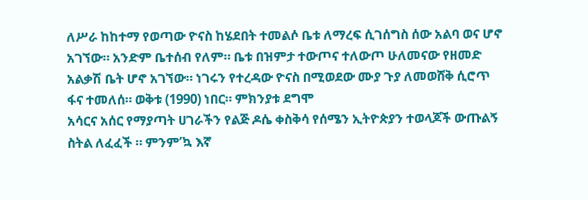ለሥራ ከከተማ የወጣው ዮናስ ከሄደበት ተመልሶ ቤቱ ለማረፍ ሲገሰግስ ሰው አልባ ወና ሆኖ አገኘው። አንድም ቤተሰብ የለም። ቤቱ በዝምታ ተውጦና ተለውጦ ሁለመናው የዘመድ አልቃሽ ቤት ሆኖ አገኘው። ነገሩን የተረዳው ዮናስ በሚወደው ሙያ ጉያ ለመወሸቅ ሲሮጥ ፋና ተመለሰ። ወቅቱ (1990) ነበር። ምክንያቱ ደግሞ
አሳርና አሰር የማያጣት ሀገራችን የልጅ ዶሴ ቀስቅሳ የሰሜን ኢትዮጵያን ተወላጆች ውጡልኝ ስትል ለፈፈች ። ምንም’ኳ እኛ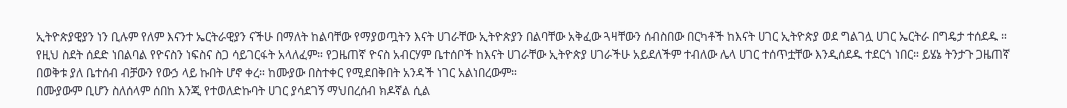ኢትዮጵያዊያን ነን ቢሉም የለም እናንተ ኤርትራዊያን ናችሁ በማለት ከልባቸው የማያወጧትን እናት ሀገራቸው ኢትዮጵያን በልባቸው አቅፈው ጓዛቸውን ሰብስበው በርካቶች ከእናት ሀገር ኢትዮጵያ ወደ ግልገሏ ሀገር ኤርትራ በግዴታ ተሰደዱ ።
የዚህ ስደት ሰደድ ነበልባል የዮናስን ነፍስና ስጋ ሳይገርፋት አላለፈም። የጋዜጠኛ ዮናስ አብርሃም ቤተሰቦች ከእናት ሀገራቸው ኢትዮጵያ ሀገራችሁ አይደለችም ተብለው ሌላ ሀገር ተሰጥቷቸው እንዲሰደዱ ተደርጎ ነበር። ይሄኔ ትንታጉ ጋዜጠኛ በወቅቱ ያለ ቤተሰብ ብቻውን የውኃ ላይ ኩበት ሆኖ ቀረ። ከሙያው በስተቀር የሚደበቅበት አንዳች ነገር አልነበረውም።
በሙያውም ቢሆን ስለሰላም ሰበከ እንጂ የተወለድኩባት ሀገር ያሳደገኝ ማህበረሰብ ክዶኛል ሲል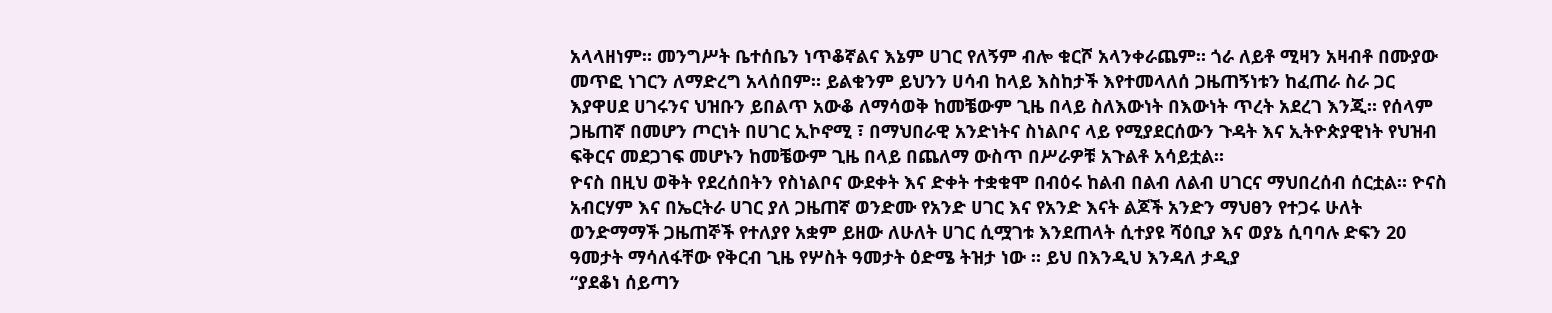አላላዘነም። መንግሥት ቤተሰቤን ነጥቆኛልና እኔም ሀገር የለኝም ብሎ ቁርሾ አላንቀራጨም። ጎራ ለይቶ ሚዛን አዛብቶ በሙያው መጥፎ ነገርን ለማድረግ አላሰበም። ይልቁንም ይህንን ሀሳብ ከላይ እስከታች እየተመላለሰ ጋዜጠኝነቱን ከፈጠራ ስራ ጋር እያዋሀደ ሀገሩንና ህዝቡን ይበልጥ አውቆ ለማሳወቅ ከመቼውም ጊዜ በላይ ስለእውነት በእውነት ጥረት አደረገ እንጂ። የሰላም ጋዜጠኛ በመሆን ጦርነት በሀገር ኢኮኖሚ ፣ በማህበራዊ አንድነትና ስነልቦና ላይ የሚያደርሰውን ጉዳት እና ኢትዮጵያዊነት የህዝብ ፍቅርና መደጋገፍ መሆኑን ከመቼውም ጊዜ በላይ በጨለማ ውስጥ በሥራዎቹ አጉልቶ አሳይቷል።
ዮናስ በዚህ ወቅት የደረሰበትን የስነልቦና ውደቀት እና ድቀት ተቋቁሞ በብዕሩ ከልብ በልብ ለልብ ሀገርና ማህበረሰብ ሰርቷል። ዮናስ አብርሃም እና በኤርትራ ሀገር ያለ ጋዜጠኛ ወንድሙ የአንድ ሀገር እና የአንድ እናት ልጆች አንድን ማህፀን የተጋሩ ሁለት ወንድማማች ጋዜጠኞች የተለያየ አቋም ይዘው ለሁለት ሀገር ሲሟገቱ እንደጠላት ሲተያዩ ሻዕቢያ እና ወያኔ ሲባባሉ ድፍን 20 ዓመታት ማሳለፋቸው የቅርብ ጊዜ የሦስት ዓመታት ዕድሜ ትዝታ ነው ። ይህ በእንዲህ እንዳለ ታዲያ
“ያደቆነ ሰይጣን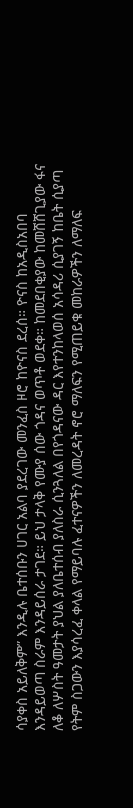ሳያቀስ አይለቅም” እንዲሉ ቤተሰቡን ሀገር አልባ ያደረገው መንፈስ ዞሮ ከዮናስ ደረሰ። ዮናስ ከአዲስአበባ እንዳይወጣ ስራም እንዳይሰራ ታገደ። ይህ ታላቅ የሙያ ሰው ጎዳና ወጥቶ ወደቀ። ከመደበቂያው ከመሸሸጊያው ፋና ለቆ ለሦስት ዓመታት ያህል ያለቤተሰብ ያለስራ ሲንጓለል በየጎዳናው ዳር እየተንከላወሰ አሳዳሪ ሲያገኝ ከቤት ሲያጣ የትም ስጋውን እያሳረፈ ቀላል የማይባሉ ፈተናዎችን ለመረዳት ኖሮ ማለፍን የሚጠይቁ መከራዎችን ለማለፍ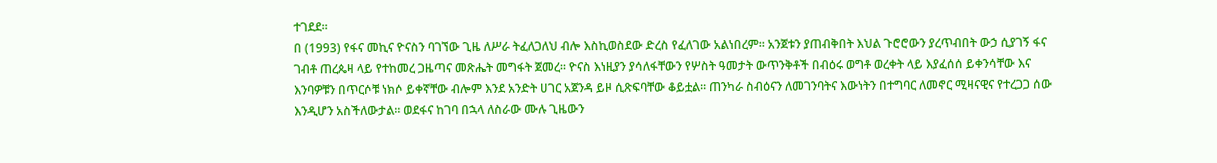ተገደደ።
በ (1993) የፋና መኪና ዮናስን ባገኘው ጊዜ ለሥራ ትፈለጋለህ ብሎ እስኪወስደው ድረስ የፈለገው አልነበረም። አንጀቱን ያጠብቅበት እህል ጉሮሮውን ያረጥብበት ውኃ ሲያገኝ ፋና ገብቶ ጠረጴዛ ላይ የተከመረ ጋዜጣና መጽሔት መግፋት ጀመረ። ዮናስ እነዚያን ያሳለፋቸውን የሦስት ዓመታት ውጥንቅቶች በብዕሩ ወግቶ ወረቀት ላይ እያፈሰሰ ይቀንሳቸው እና እንባዎቹን በጥርሶቹ ነክሶ ይቀኛቸው ብሎም እንደ አንድት ሀገር አጀንዳ ይዞ ሲጽፍባቸው ቆይቷል። ጠንካራ ስብዕናን ለመገንባትና እውነትን በተግባር ለመኖር ሚዛናዊና የተረጋጋ ሰው እንዲሆን አስችለውታል። ወደፋና ከገባ በኋላ ለስራው ሙሉ ጊዜውን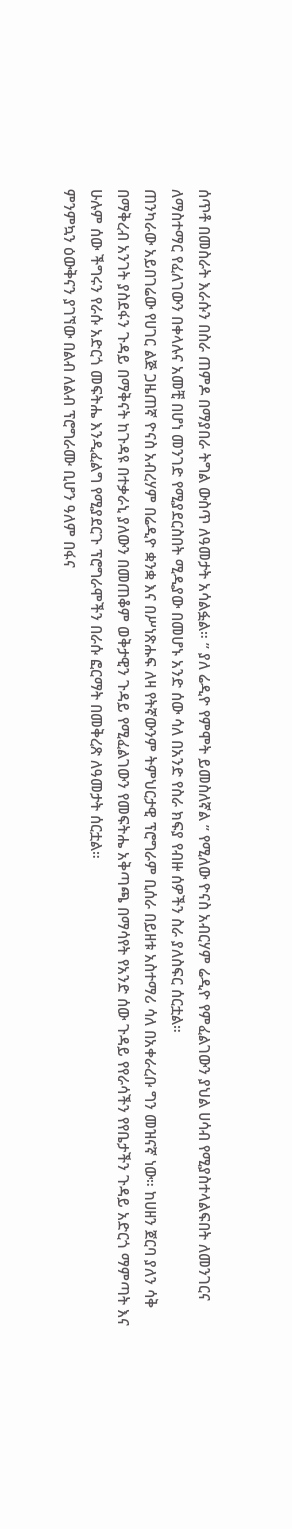ሰጥቶ በመስራት እራሱን በስራ ጠምዶ በማያበራ ትግል ውስጥ ለዓመታት አሳልፏል። ” ያለ ሬዲዮ የምሞት ይመስለኛል ” የሚለው ዮናስ አብርሃም ሬዲዮ የምፈልገውን ያህል ሀሳብ የሚያስተላልፍበት ለመንገርና ለማስተማር የፈለገውን በቀላሉና አመቺ በሆነ መንገድ የሚያደርስበት ሚዲያው በመሆኑ አንድ ሰው ሳለ በአንድ የስራ ክፍያ የብዙ ሰዎችን ስራ ያለስፍር ሰርቷል።
ጠንካራው አይበገሬው የሀገር ልጅ ጋዜጠኛ ዮናስ አብረሃም በሬዲዮ ቋንቋ እና በሥነጽሑፍ ለዛ የትኛውንም ትምህርታዊ ፕሮግራም ቢሰራ በይዘቱ አስተማሪ ሳለ በአቀራረቡ ግን መዝናኛ ነው። ከሀዘን ጀርባ ያለን ሳቅ በማቅረብ አንገት ያስደፋን ጉዳይ በማቅናት ከጉዳዩ በተቃራኒ ያለውን በመጠቆም ወቅታዊን ጉዳይ የሚፈልገውን የመፍትሔ አቅጣጫ በማሳየት የአንድ ሰው ጉዳይ የየራሳችን የየቤታችን ጉዳይ አድርጎ ማምጣት እና ሁሉም ሰው ችግሩን የራሱ አድርጎ መፍትሔ እንዲፈልግ የሚያደርጉ ፕሮግራሞችን በራሱ ፎርማት በመቅረጽ ለዓመታት ሰርቷል።
ምንምኳን ዕውቅናን ያገኘው በልብ ለልብ ፕሮግራሙ ቢሆን ዓለም በፋና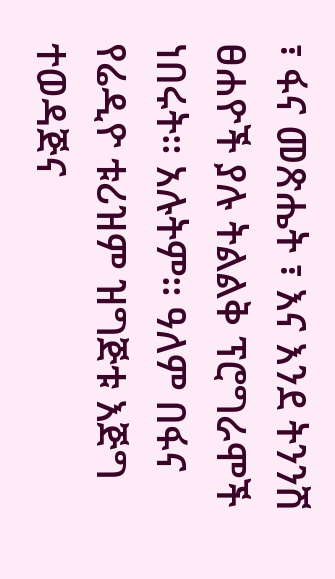፣ ፋና መጽሔት ፣ እና እንደ ትንንሽ ፀሐዮች ያሉ ትልልቅ ፕሮግራሞች ነበሩት። አሉትም። ዓለም በፋና የሬዲዮ ቱሪዝም ዝግጅቱ እጅግ ተወዳጅና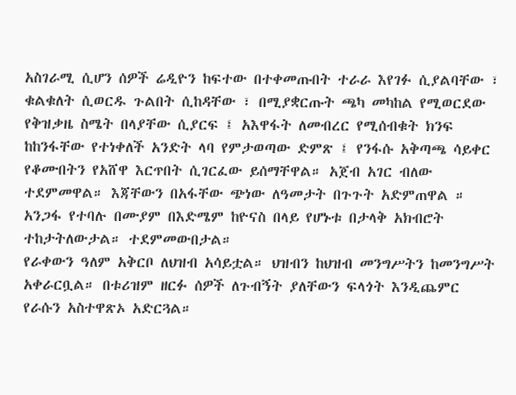አስገራሚ ሲሆን ሰዎች ሬዲዮን ከፍተው በተቀመጡበት ተራራ እየገፉ ሲያልባቸው ፣ ቁልቁለት ሲወርዱ ጉልበት ሲከዳቸው ፣ በሚያቋርጡት ጫካ መካከል የሚወርደው የቅዝቃዜ ስሜት በላያቸው ሲያርፍ ፤ አእዋፋት ለመብረር የሚሰብቁት ክንፍ ከከንፋቸው የተነቀለች አንድት ላባ የምታወጣው ድምጽ ፤ የንፋሱ አቅጣጫ ሳይቀር የቆሙበትን የአሸዋ እርጥበት ሲገርፈው ይሰማቸዋል። አጀብ አገር ብለው ተደምመዋል። እጃቸውን በአፋቸው ጭነው ለዓመታት በጉጉት አድምጠዋል ። አንጋፋ የተባሉ በሙያም በእድሜም ከዮናስ በላይ የሆኑቱ በታላቅ አክብሮት ተከታትለውታል። ተደምመውበታል።
የራቀውን ዓለም አቅርቦ ለህዝብ አሳይቷል። ህዝብን ከህዝብ መንግሥትን ከመንግሥት አቀራርቧል። በቱሪዝም ዘርፉ ሰዎች ለጉብኝት ያለቸውን ፍላጎት እንዲጨምር የራሱን አስተዋጽኦ አድርጓል።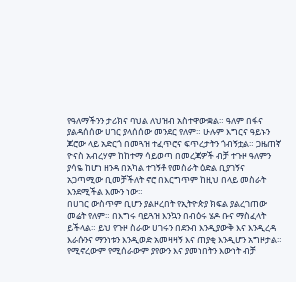የዓለማችንን ታሪክና ባህል ለህዝብ አስተዋውቋል። ዓለም በፋና ያልዳሰሰው ሀገር ያላሰሰው መንደር የለም። ሁሉም እግርና ዓይኑን ጆሮው ላይ አድርጎ በመጓዝ ተፈጥሮና ፍጥረታትን ጎብኝቷል። ጋዜጠኛ ዮናስ አብረሃም ከከተማ ሳይወጣ በመረጃዎች ብቻ ተጉዞ ዓለምን ያሳዬ ከሆነ ዘንዳ በአካል ተገኝቶ የመስራት ዕድል ቢያገኝና አጋጣሚው ቢመቻችለት ኖሮ በእርግጥም ከዚህ በላይ መስራት እንደሚችል እሙን ነው።
በሀገር ውስጥም ቢሆን ያልዞረበት የኢትዮጵያ ክፍል ያልረገጠው መሬት የለም። በእግሩ ባይጓዝ እንኳን በብዕሩ ሄዶ ቡና ማስፈላት ይችላል። ይህ የጉዞ ስራው ሀገሩን በደንብ እንዲያውቅ እና እንዲረዳ እራሱንና ማንነቱን እንዲወድ አመዛዛኝ እና ጠያቂ እንዲሆን አግዞታል። የሚኖረውም የሚሰራውም ያየውን እና ያመነበትን እውነት ብቻ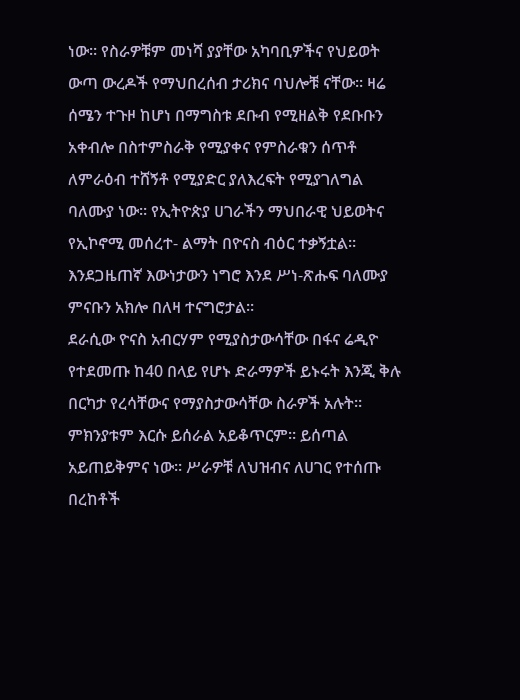ነው። የስራዎቹም መነሻ ያያቸው አካባቢዎችና የህይወት ውጣ ውረዶች የማህበረሰብ ታሪክና ባህሎቹ ናቸው። ዛሬ ሰሜን ተጉዞ ከሆነ በማግስቱ ደቡብ የሚዘልቅ የደቡቡን አቀብሎ በስተምስራቅ የሚያቀና የምስራቁን ሰጥቶ ለምራዕብ ተሸኝቶ የሚያድር ያለእረፍት የሚያገለግል ባለሙያ ነው። የኢትዮጵያ ሀገራችን ማህበራዊ ህይወትና የኢኮኖሚ መሰረተ- ልማት በዮናስ ብዕር ተቃኝቷል። እንደጋዜጠኛ እውነታውን ነግሮ እንደ ሥነ-ጽሑፍ ባለሙያ ምናቡን አክሎ በለዛ ተናግሮታል።
ደራሲው ዮናስ አብርሃም የሚያስታውሳቸው በፋና ሬዲዮ የተደመጡ ከ40 በላይ የሆኑ ድራማዎች ይኑሩት እንጂ ቅሉ በርካታ የረሳቸውና የማያስታውሳቸው ስራዎች አሉት። ምክንያቱም እርሱ ይሰራል አይቆጥርም። ይሰጣል አይጠይቅምና ነው። ሥራዎቹ ለህዝብና ለሀገር የተሰጡ በረከቶች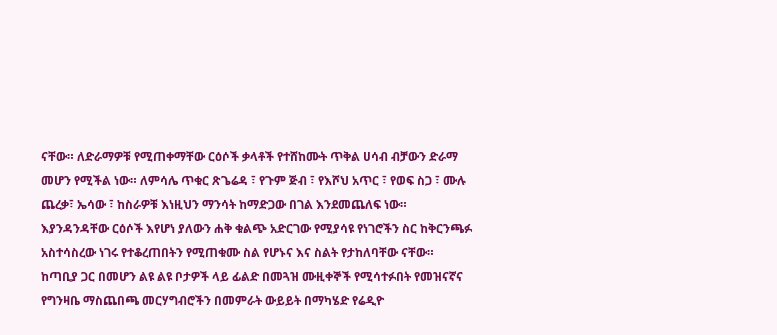ናቸው። ለድራማዎቹ የሚጠቀማቸው ርዕሶች ቃላቶች የተሸከሙት ጥቅል ሀሳብ ብቻውን ድራማ መሆን የሚችል ነው። ለምሳሌ ጥቁር ጽጌሬዳ ፣ የጉም ጅብ ፣ የእሾህ አጥር ፣ የወፍ ስጋ ፣ ሙሉ ጨረቃ፣ ኤሳው ፣ ከስራዎቹ እነዚህን ማንሳት ከማድጋው በገል እንደመጨለፍ ነው። እያንዳንዳቸው ርዕሶች እየሆነ ያለውን ሐቅ ቁልጭ አድርገው የሚያሳዩ የነገሮችን ስር ከቅርንጫፉ አስተሳስረው ነገሩ የተቆረጠበትን የሚጠቁሙ ስል የሆኑና እና ስልት የታከለባቸው ናቸው።
ከጣቢያ ጋር በመሆን ልዩ ልዩ ቦታዎች ላይ ፊልድ በመጓዝ ሙዚቀኞች የሚሳተፉበት የመዝናኛና የግንዛቤ ማስጨበጫ መርሃግብሮችን በመምራት ውይይት በማካሄድ የሬዲዮ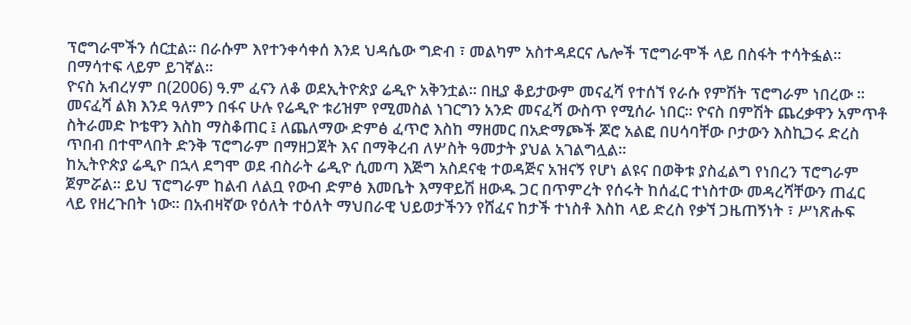ፕሮግራሞችን ሰርቷል። በራሱም እየተንቀሳቀሰ እንደ ህዳሴው ግድብ ፣ መልካም አስተዳደርና ሌሎች ፕሮግራሞች ላይ በስፋት ተሳትፏል። በማሳተፍ ላይም ይገኛል።
ዮናስ አብረሃም በ(2006) ዓ.ም ፈናን ለቆ ወደኢትዮጵያ ሬዲዮ አቅንቷል። በዚያ ቆይታውም መናፈሻ የተሰኘ የራሱ የምሽት ፕሮግራም ነበረው ። መናፈሻ ልክ እንደ ዓለምን በፋና ሁሉ የሬዲዮ ቱሪዝም የሚመስል ነገርግን አንድ መናፈሻ ውስጥ የሚሰራ ነበር። ዮናስ በምሽት ጨረቃዋን አምጥቶ ስትራመድ ኮቴዋን እስከ ማስቆጠር ፤ ለጨለማው ድምፅ ፈጥሮ እስከ ማዘመር በአድማጮች ጆሮ አልፎ በሀሳባቸው ቦታውን እስኪጋሩ ድረስ ጥበብ በተሞላበት ድንቅ ፕሮግራም በማዘጋጀት እና በማቅረብ ለሦስት ዓመታት ያህል አገልግሏል።
ከኢትዮጵያ ሬዲዮ በኋላ ደግሞ ወደ ብስራት ሬዲዮ ሲመጣ እጅግ አስደናቂ ተወዳጅና አዝናኝ የሆነ ልዩና በወቅቱ ያስፈልግ የነበረን ፕሮግራም ጀምሯል። ይህ ፕሮግራም ከልብ ለልቧ የውብ ድምፅ እመቤት እማዋይሽ ዘውዱ ጋር በጥምረት የሰሩት ከሰፈር ተነስተው መዳረሻቸውን ጠፈር ላይ የዘረጉበት ነው። በአብዛኛው የዕለት ተዕለት ማህበራዊ ህይወታችንን የሸፈና ከታች ተነስቶ እስከ ላይ ድረስ የቃኘ ጋዜጠኝነት ፣ ሥነጽሑፍ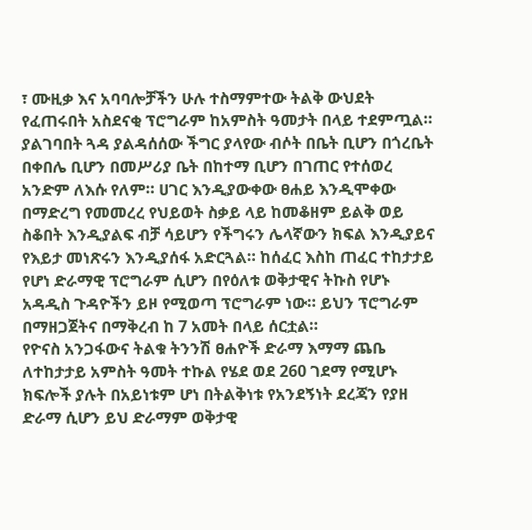፣ ሙዚቃ እና አባባሎቻችን ሁሉ ተስማምተው ትልቅ ውህደት የፈጠሩበት አስደናቂ ፕሮግራም ከአምስት ዓመታት በላይ ተደምጧል።
ያልገባበት ጓዳ ያልዳሰሰው ችግር ያላየው ብሶት በቤት ቢሆን በጎረቤት በቀበሌ ቢሆን በመሥሪያ ቤት በከተማ ቢሆን በገጠር የተሰወረ አንድም ለእሱ የለም። ሀገር እንዲያውቀው ፀሐይ እንዲሞቀው በማድረግ የመመረረ የህይወት ስቃይ ላይ ከመቆዘም ይልቅ ወይ ስቆበት እንዲያልፍ ብቻ ሳይሆን የችግሩን ሌላኛውን ክፍል እንዲያይና የእይታ መነጽሩን እንዲያሰፋ አድርጓል። ከሰፈር እስከ ጠፈር ተከታታይ የሆነ ድራማዊ ፕሮግራም ሲሆን በየዕለቱ ወቅታዊና ትኩስ የሆኑ አዳዲስ ጉዳዮችን ይዞ የሚወጣ ፕሮግራም ነው። ይህን ፕሮግራም በማዘጋጀትና በማቅረብ ከ 7 አመት በላይ ሰርቷል።
የዮናስ አንጋፋውና ትልቁ ትንንሽ ፀሐዮች ድራማ እማማ ጨቤ ለተከታታይ አምስት ዓመት ተኩል የሄደ ወደ 260 ገደማ የሚሆኑ ክፍሎች ያሉት በአይነቱም ሆነ በትልቅነቱ የአንደኝነት ደረጃን የያዘ ድራማ ሲሆን ይህ ድራማም ወቅታዊ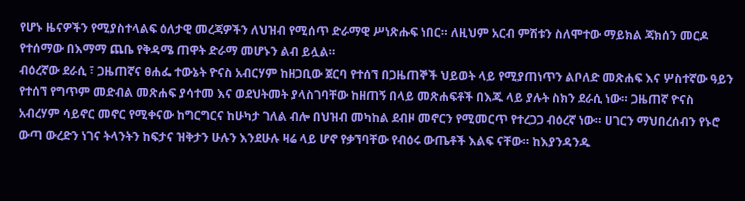የሆኑ ዜናዎችን የሚያስተላልፍ ዕለታዊ መረጃዎችን ለህዝብ የሚሰጥ ድራማዊ ሥነጽሑፍ ነበር። ለዚህም አርብ ምሽቱን ስለሞተው ማይክል ጃክሰን መርዶ የተሰማው በእማማ ጨቤ የቅዳሜ ጠዋት ድራማ መሆኑን ልብ ይሏል።
ብዕረኛው ደራሲ ፣ ጋዜጠኛና ፀሐፌ ተውኔት ዮናስ አብርሃም ከዘጋቢው ጀርባ የተሰኘ በጋዜጠኞች ህይወት ላይ የሚያጠነጥን ልቦለድ መጽሐፍ እና ሦስተኛው ዓይን የተሰኘ የግጥም መድብል መጽሐፍ ያሳተመ እና ወደህትመት ያላስገባቸው ከዘጠኝ በላይ መጽሐፍቶች በእጁ ላይ ያሉት ስክን ደራሲ ነው። ጋዜጠኛ ዮናስ አብረሃም ሳይኖር መኖር የሚቀናው ከግርግርና ከሁካታ ገለል ብሎ በህዝብ መካከል ደብዞ መኖርን የሚመርጥ የተረጋጋ ብዕረኛ ነው። ሀገርን ማህበረሰብን የኑሮ ውጣ ውረድን ነገና ትላንትን ከፍታና ዝቅታን ሁሉን እንደሁሉ ዛሬ ላይ ሆኖ የቃኘባቸው የብዕሩ ውጤቶች እልፍ ናቸው። ከእያንዳንዱ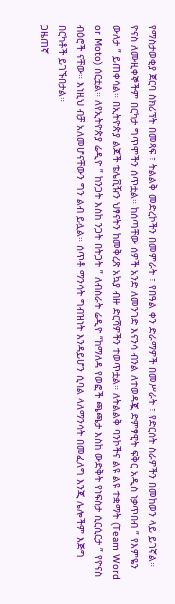የማስታወቂያ ጀርባ ስክሪፕት በመጻፍ ፣ ትልልቅ መድረኮችን በመምራት ፣ የበዓል ቀን ድራማዎች በመሥራት ፣ የድርሰት ስራዎችን በመከወን ላይ ይገኛል።
ዮናስ ለሙዚቀኞችም በርካታ ግጥሞችን ሰጥቷል። ከሰጣቸው ሰዎች አንድ ለመንገድ እናንሳ ብንል ለተወዳጇ ድምፃዊት ፍቅር አዲስ ነቃጥበብ ” የእምዬን ውለታ ” ይጠቀሳል። በኢትዮጵያ ልጆች ቴሌቪዥን ህፃናትን ከመቅረጽ አኳያ ብዙ ድርሻዎችን ተወጥቷል። ለትልልቅ ባንኮችና ልዩ ልዩ ተቋማት (Team Word or Moto) ሰርቷል። ለየኢትዮጵያ ሬዲዮ ” ከንጋት እስከ ንጋት በትጋት ” ለብስራት ሬዲዮ “ከማለዳ የወፎች ጫጫታ እስከ ውድቅት የነፍስታ ሲርሲርታ ” የዮናስ ብዕሮች ናቸው። እነዚህ ብቻ አለመሆናቸውን ግን ልብ ይሏል። ሰጥቶ ማንሳት ግብዝነት እንዳይሆን ሲባል ላለማንሳት በመፈለግ እንጂ ሌሎችም እጅግ በርካቶች ይገኙበታል።
ጋዜጠኛ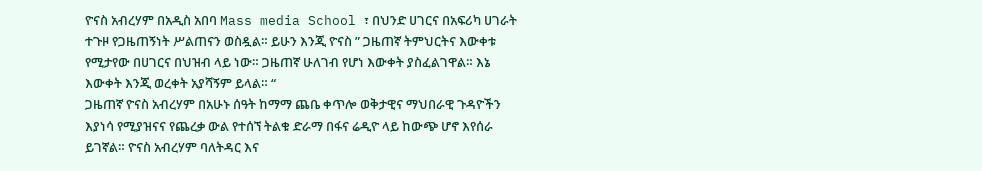ዮናስ አብረሃም በአዲስ አበባ Mass media School ፣ በህንድ ሀገርና በአፍሪካ ሀገራት ተጉዞ የጋዜጠኝነት ሥልጠናን ወስዷል። ይሁን እንጂ ዮናስ ” ጋዜጠኛ ትምህርትና እውቀቱ የሚታየው በሀገርና በህዝብ ላይ ነው። ጋዜጠኛ ሁለገብ የሆነ እውቀት ያስፈልገዋል። እኔ እውቀት እንጂ ወረቀት አያሻኝም ይላል። “
ጋዜጠኛ ዮናስ አብረሃም በአሁኑ ሰዓት ከማማ ጨቤ ቀጥሎ ወቅታዊና ማህበራዊ ጉዳዮችን እያነሳ የሚያዝናና የጨረቃ ውል የተሰኘ ትልቁ ድራማ በፋና ሬዲዮ ላይ ከውጭ ሆኖ እየሰራ ይገኛል። ዮናስ አብረሃም ባለትዳር እና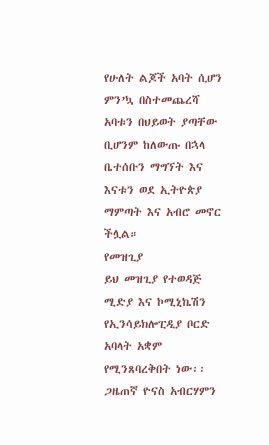የሁለት ልጆች አባት ሲሆን ምን’ኳ በስተመጨረሻ አባቱን በህይወት ያጣቸው ቢሆንም ከለውጡ በኋላ ቤተሰቡን ማግኘት እና እናቱን ወደ ኢትዮጵያ ማምጣት እና አብሮ መኖር ችሏል።
የመዝጊያ
ይህ መዝጊያ የተወዳጅ ሚድያ እና ኮሚኒኬሽን የኢንሳይክሎፒዲያ ቦርድ አባላት አቋም የሚንጸባረቅበት ነው፡፡ ጋዜጠኛ ዮናስ አብርሃምን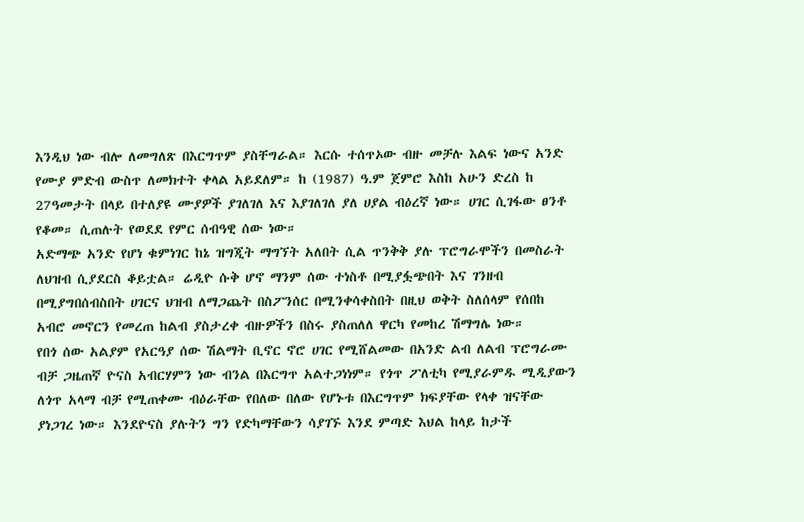እንዲህ ነው ብሎ ለመግለጽ በእርግጥም ያስቸግራል። እርሱ ተሰጥኦው ብዙ መቻሉ እልፍ ነውና አንድ የሙያ ምድብ ውስጥ ለመክተት ቀላል አይደለም። ከ (1987) ዓ.ም ጀምሮ እስከ አሁን ድረስ ከ 27ዓመታት በላይ በተለያዩ ሙያዎች ያገለገለ እና እያገለገለ ያለ ሀያል ብዕረኛ ነው። ሀገር ሲገፋው ፀንቶ የቆመ። ሲጠሉት የወደደ የምር ሰብዓዊ ሰው ነው።
አድማጭ አንድ የሆነ ቁምነገር ከኔ ዝግጂት ማግኘት አለበት ሲል ጥንቅቅ ያሉ ፕሮግራሞችን በመስራት ለህዝብ ሲያደርስ ቆይቷል። ሬዲዮ ሱቅ ሆኖ ማንም ሰው ተነስቶ በሚያፏጭበት እና ገንዘብ በሚያግበሰብስበት ሀገርና ህዝብ ለማጋጨት በስፖንሰር በሚንቀሳቀስበት በዚህ ወቅት ስለሰላም የሰበከ አብሮ መኖርን የመረጠ ከልብ ያስታረቀ ብዙዎችን በስሩ ያስጠለለ ዋርካ የመከረ ሽማግሌ ነው።
የበጎ ሰው አልያም የአርዓያ ሰው ሽልማት ቢኖር ኖሮ ሀገር የሚሸልመው በአንድ ልብ ለልብ ፕሮግራሙ ብቻ ጋዜጠኛ ዮናስ አብርሃምን ነው ብንል በእርግጥ አልተጋነነም። የጎጥ ፖለቲካ የሚያራምዱ ሚዲያውን ለጎጥ አላማ ብቻ የሚጠቀሙ ብዕራቸው የበለው በለው የሆኑቱ በእርግጥም ክፍያቸው የላቀ ዝናቸው ያነጋገረ ነው። እንደዮናስ ያሉትን ግን የድካማቸውን ሳያገኙ እንደ ምጣድ እህል ከላይ ከታች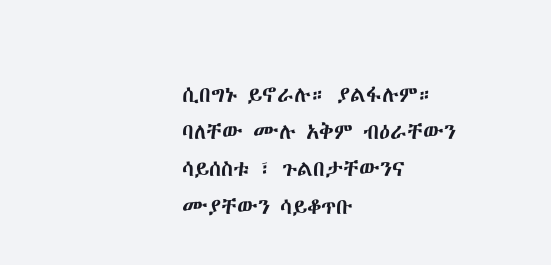ሲበግኑ ይኖራሉ። ያልፋሉም።
ባለቸው ሙሉ አቅም ብዕራቸውን ሳይሰስቱ ፣ ጉልበታቸውንና ሙያቸውን ሳይቆጥቡ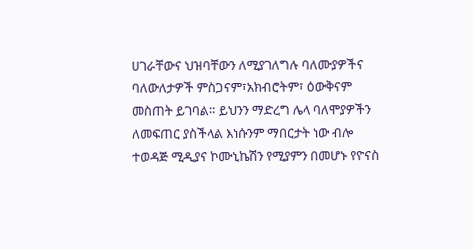ሀገራቸውና ህዝባቸውን ለሚያገለግሉ ባለሙያዎችና ባለውለታዎች ምስጋናም፣አክብሮትም፣ ዕውቅናም መስጠት ይገባል። ይህንን ማድረግ ሌላ ባለሞያዎችን ለመፍጠር ያስችላል እነሱንም ማበርታት ነው ብሎ ተወዳጅ ሚዲያና ኮሙኒኬሽን የሚያምን በመሆኑ የዮናስ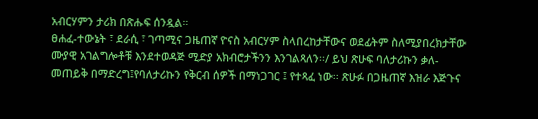አብርሃምን ታሪክ በጽሑፍ ሰንዷል።
ፀሐፈ-ተውኔት ፣ ደራሲ ፣ ገጣሚና ጋዜጠኛ ዮናስ አብርሃም ስላበረከታቸውና ወደፊትም ስለሚያበረክታቸው ሙያዊ አገልግሎቶቹ እንደተወዳጅ ሚድያ አክብሮታችንን እንገልጻለን፡፡/ ይህ ጽሁፍ ባለታሪኩን ቃለ-መጠይቅ በማድረግ፤የባለታሪኩን የቅርብ ሰዎች በማነጋገር ፤ የተጻፈ ነው፡፡ ጽሁፉ በጋዜጠኛ እዝራ እጅጉና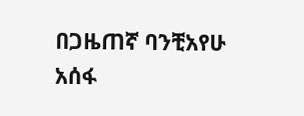በጋዜጠኛ ባንቺአየሁ አሰፋ